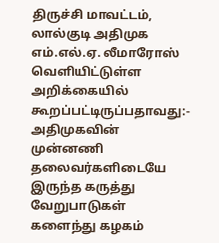திருச்சி மாவட்டம், லால்குடி அதிமுக எம்.எல்.ஏ. லீமாரோஸ் வெளியிட்டுள்ள அறிக்கையில் கூறப்பட்டிருப்பதாவது:-
அதிமுகவின் முன்னணி தலைவர்களிடையே இருந்த கருத்து வேறுபாடுகள் களைந்து கழகம்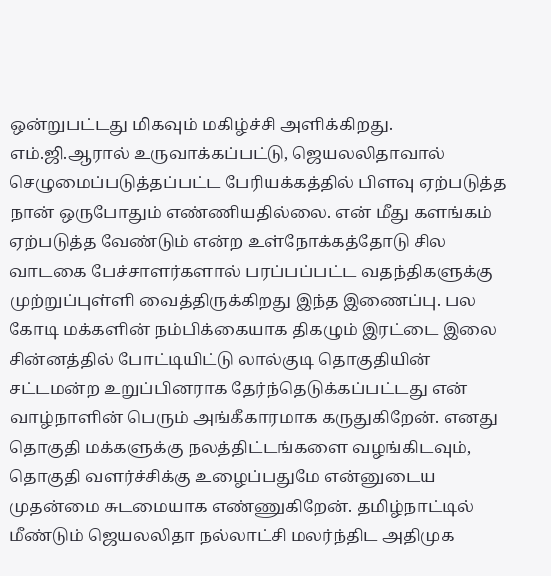ஒன்றுபட்டது மிகவும் மகிழ்ச்சி அளிக்கிறது. எம்.ஜி.ஆரால் உருவாக்கப்பட்டு, ஜெயலலிதாவால் செழுமைப்படுத்தப்பட்ட பேரியக்கத்தில் பிளவு ஏற்படுத்த நான் ஒருபோதும் எண்ணியதில்லை. என் மீது களங்கம் ஏற்படுத்த வேண்டும் என்ற உள்நோக்கத்தோடு சில வாடகை பேச்சாளர்களால் பரப்பப்பட்ட வதந்திகளுக்கு முற்றுப்புள்ளி வைத்திருக்கிறது இந்த இணைப்பு. பல கோடி மக்களின் நம்பிக்கையாக திகழும் இரட்டை இலை சின்னத்தில் போட்டியிட்டு லால்குடி தொகுதியின் சட்டமன்ற உறுப்பினராக தேர்ந்தெடுக்கப்பட்டது என் வாழ்நாளின் பெரும் அங்கீகாரமாக கருதுகிறேன். எனது தொகுதி மக்களுக்கு நலத்திட்டங்களை வழங்கிடவும், தொகுதி வளர்ச்சிக்கு உழைப்பதுமே என்னுடைய முதன்மை சுடமையாக எண்ணுகிறேன். தமிழ்நாட்டில் மீண்டும் ஜெயலலிதா நல்லாட்சி மலர்ந்திட அதிமுக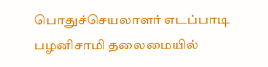பொதுச்செயலாளர் எடப்பாடி பழனிசாமி தலைமையில்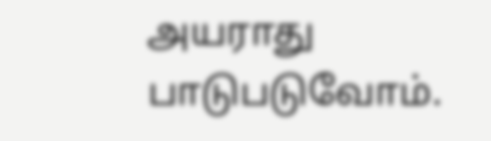அயராது பாடுபடுவோம்.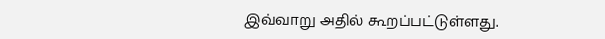இவ்வாறு அதில் கூறப்பட்டுள்ளது.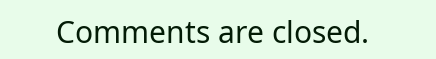Comments are closed.